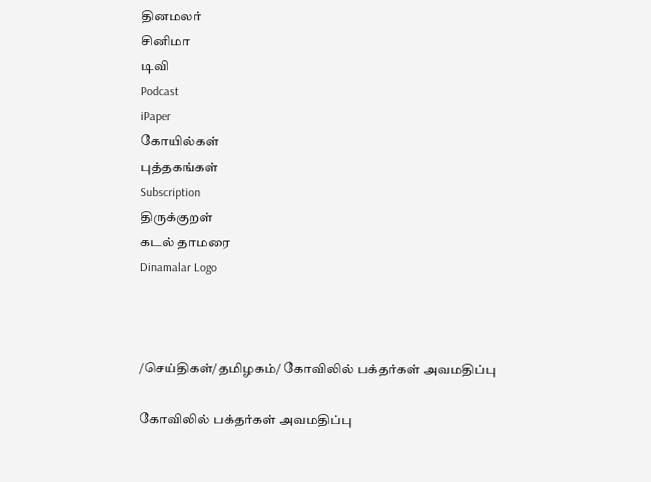தினமலர்
சினிமா
டிவி
Podcast
iPaper
கோயில்கள்
புத்தகங்கள்
Subscription
திருக்குறள்
கடல் தாமரை
Dinamalar Logo



/செய்திகள்/தமிழகம்/ கோவிலில் பக்தர்கள் அவமதிப்பு

கோவிலில் பக்தர்கள் அவமதிப்பு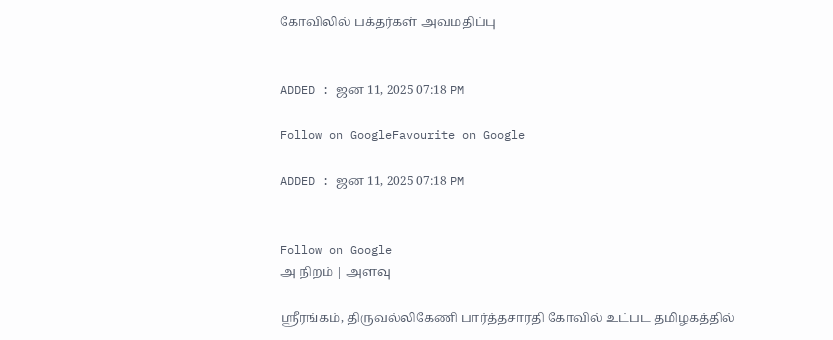கோவிலில் பக்தர்கள் அவமதிப்பு


ADDED : ஜன 11, 2025 07:18 PM

Follow on GoogleFavourite on Google

ADDED : ஜன 11, 2025 07:18 PM


Follow on Google
அ நிறம் | அளவு

ஸ்ரீரங்கம், திருவல்லிகேணி பார்த்தசாரதி கோவில் உட்பட தமிழகத்தில்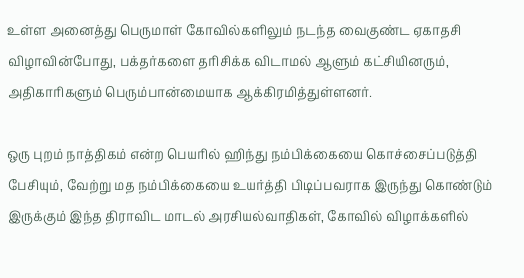உள்ள அனைத்து பெருமாள் கோவில்களிலும் நடந்த வைகுண்ட ஏகாதசி விழாவின்போது, பக்தர்களை தரிசிக்க விடாமல் ஆளும் கட்சியினரும், அதிகாரிகளும் பெரும்பான்மையாக ஆக்கிரமித்துள்ளனர்.

ஒரு புறம் நாத்திகம் என்ற பெயரில் ஹிந்து நம்பிக்கையை கொச்சைப்படுத்தி பேசியும், வேற்று மத நம்பிக்கையை உயர்த்தி பிடிப்பவராக இருந்து கொண்டும் இருக்கும் இந்த திராவிட மாடல் அரசியல்வாதிகள், கோவில் விழாக்களில்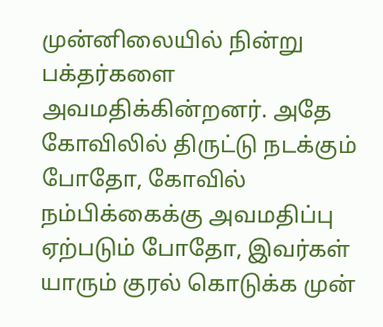முன்னிலையில் நின்று பக்தர்களை அவமதிக்கின்றனர். அதே கோவிலில் திருட்டு நடக்கும் போதோ, கோவில் நம்பிக்கைக்கு அவமதிப்பு ஏற்படும் போதோ, இவர்கள் யாரும் குரல் கொடுக்க முன்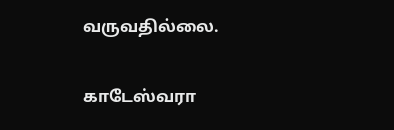வருவதில்லை.

காடேஸ்வரா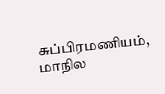சுப்பிரமணியம், மாநில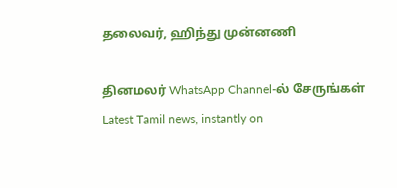தலைவர், ஹிந்து முன்னணி

தினமலர் WhatsApp Channel-ல் சேருங்கள்
Latest Tamil news, instantly on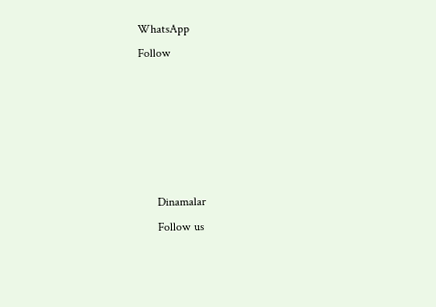WhatsApp
Follow





      Dinamalar
      Follow us